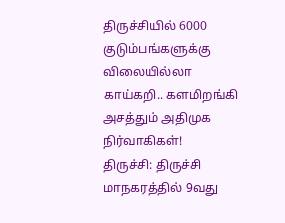திருச்சியில் 6000 குடும்பங்களுக்கு விலையில்லா காய்கறி.. களமிறங்கி அசத்தும் அதிமுக நிர்வாகிகள்!
திருச்சி: திருச்சி மாநகரத்தில் 9வது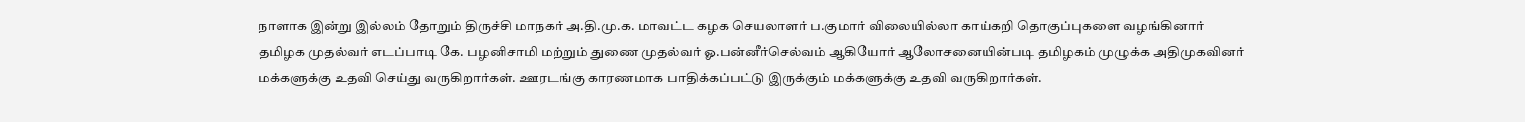நாளாக இன்று இல்லம் தோறும் திருச்சி மாநகர் அ.தி.மு.க. மாவட்ட கழக செயலாளர் ப.குமார் விலையில்லா காய்கறி தொகுப்புகளை வழங்கினார்
தமிழக முதல்வர் எடப்பாடி கே. பழனிசாமி மற்றும் துணை முதல்வர் ஓ.பன்னீர்செல்வம் ஆகியோர் ஆலோசனையின்படி தமிழகம் முழுக்க அதிமுகவினர் மக்களுக்கு உதவி செய்து வருகிறார்கள். ஊரடங்கு காரணமாக பாதிக்கப்பட்டு இருக்கும் மக்களுக்கு உதவி வருகிறார்கள்.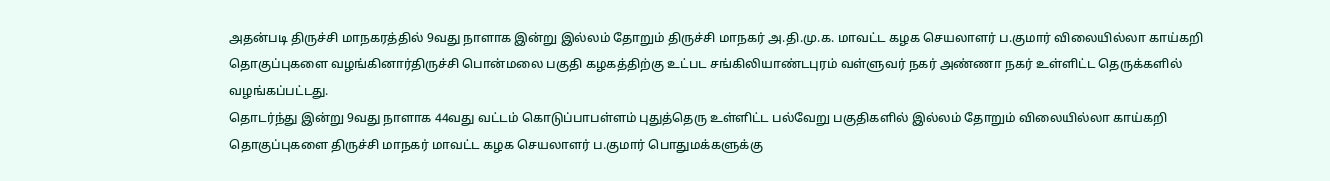அதன்படி திருச்சி மாநகரத்தில் 9வது நாளாக இன்று இல்லம் தோறும் திருச்சி மாநகர் அ.தி.மு.க. மாவட்ட கழக செயலாளர் ப.குமார் விலையில்லா காய்கறி தொகுப்புகளை வழங்கினார்திருச்சி பொன்மலை பகுதி கழகத்திற்கு உட்பட சங்கிலியாண்டபுரம் வள்ளுவர் நகர் அண்ணா நகர் உள்ளிட்ட தெருக்களில் வழங்கப்பட்டது.
தொடர்ந்து இன்று 9வது நாளாக 44வது வட்டம் கொடுப்பாபள்ளம் புதுத்தெரு உள்ளிட்ட பல்வேறு பகுதிகளில் இல்லம் தோறும் விலையில்லா காய்கறி தொகுப்புகளை திருச்சி மாநகர் மாவட்ட கழக செயலாளர் ப.குமார் பொதுமக்களுக்கு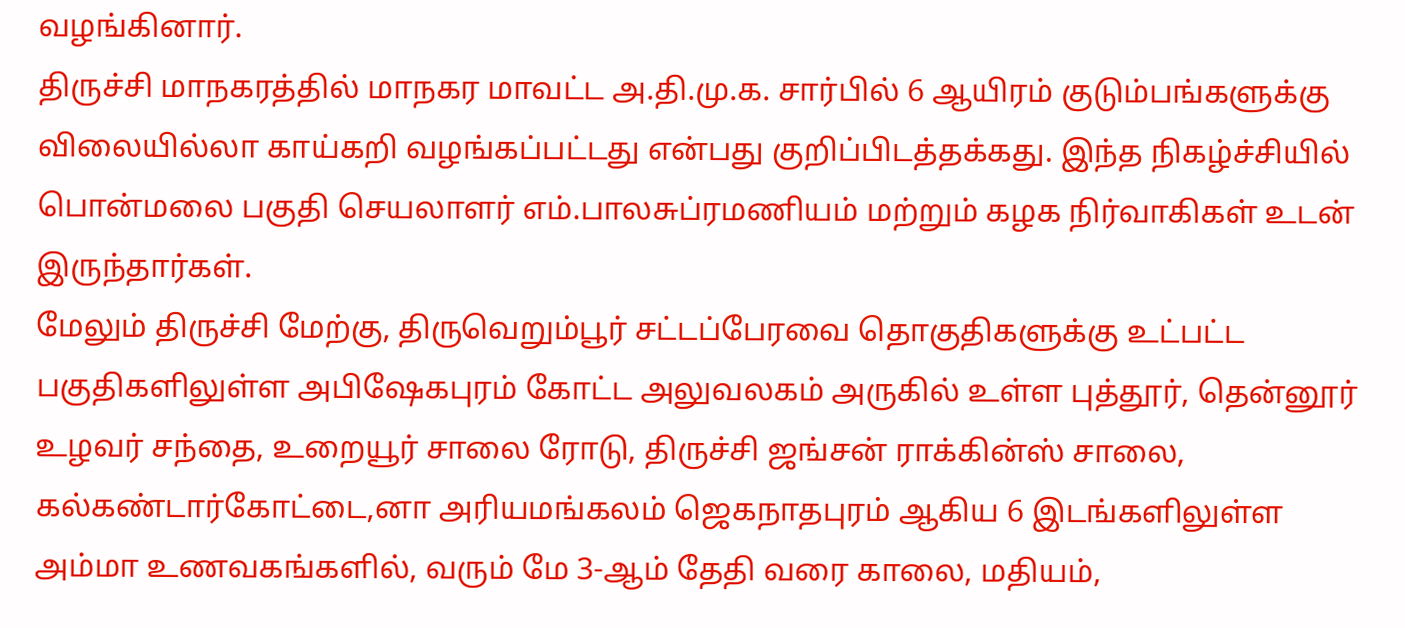வழங்கினார்.
திருச்சி மாநகரத்தில் மாநகர மாவட்ட அ.தி.மு.க. சார்பில் 6 ஆயிரம் குடும்பங்களுக்கு விலையில்லா காய்கறி வழங்கப்பட்டது என்பது குறிப்பிடத்தக்கது. இந்த நிகழ்ச்சியில் பொன்மலை பகுதி செயலாளர் எம்.பாலசுப்ரமணியம் மற்றும் கழக நிர்வாகிகள் உடன் இருந்தார்கள்.
மேலும் திருச்சி மேற்கு, திருவெறும்பூர் சட்டப்பேரவை தொகுதிகளுக்கு உட்பட்ட பகுதிகளிலுள்ள அபிஷேகபுரம் கோட்ட அலுவலகம் அருகில் உள்ள புத்தூர், தென்னூர் உழவர் சந்தை, உறையூர் சாலை ரோடு, திருச்சி ஜங்சன் ராக்கின்ஸ் சாலை, கல்கண்டார்கோட்டை,னா அரியமங்கலம் ஜெகநாதபுரம் ஆகிய 6 இடங்களிலுள்ள அம்மா உணவகங்களில், வரும் மே 3-ஆம் தேதி வரை காலை, மதியம்,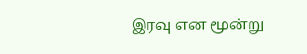இரவு என மூன்று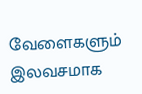வேளைகளும் இலவசமாக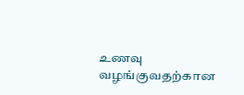உணவு வழங்குவதற்கான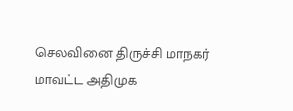செலவினை திருச்சி மாநகர் மாவட்ட அதிமுக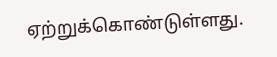ஏற்றுக்கொண்டுள்ளது.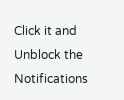Click it and Unblock the Notifications